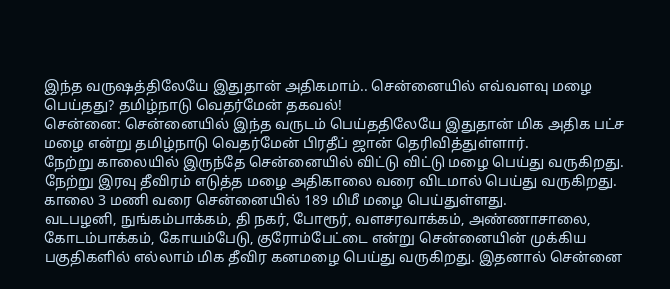இந்த வருஷத்திலேயே இதுதான் அதிகமாம்.. சென்னையில் எவ்வளவு மழை பெய்தது? தமிழ்நாடு வெதர்மேன் தகவல்!
சென்னை: சென்னையில் இந்த வருடம் பெய்ததிலேயே இதுதான் மிக அதிக பட்ச மழை என்று தமிழ்நாடு வெதர்மேன் பிரதீப் ஜான் தெரிவித்துள்ளார்.
நேற்று காலையில் இருந்தே சென்னையில் விட்டு விட்டு மழை பெய்து வருகிறது. நேற்று இரவு தீவிரம் எடுத்த மழை அதிகாலை வரை விடமால் பெய்து வருகிறது. காலை 3 மணி வரை சென்னையில் 189 மிமீ மழை பெய்துள்ளது.
வடபழனி, நுங்கம்பாக்கம், தி நகர், போரூர், வளசரவாக்கம், அண்ணாசாலை, கோடம்பாக்கம், கோயம்பேடு, குரோம்பேட்டை என்று சென்னையின் முக்கிய பகுதிகளில் எல்லாம் மிக தீவிர கனமழை பெய்து வருகிறது. இதனால் சென்னை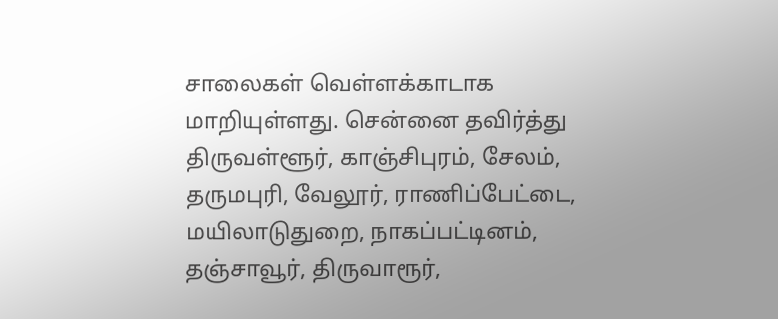சாலைகள் வெள்ளக்காடாக மாறியுள்ளது. சென்னை தவிர்த்து திருவள்ளூர், காஞ்சிபுரம், சேலம், தருமபுரி, வேலூர், ராணிப்பேட்டை, மயிலாடுதுறை, நாகப்பட்டினம், தஞ்சாவூர், திருவாரூர்,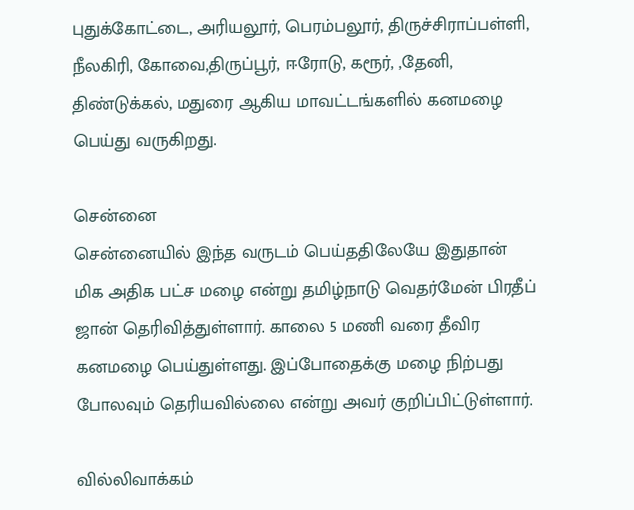புதுக்கோட்டை, அரியலூர், பெரம்பலூர், திருச்சிராப்பள்ளி, நீலகிரி, கோவை,திருப்பூர், ஈரோடு, கரூர், ,தேனி, திண்டுக்கல், மதுரை ஆகிய மாவட்டங்களில் கனமழை பெய்து வருகிறது.

சென்னை
சென்னையில் இந்த வருடம் பெய்ததிலேயே இதுதான் மிக அதிக பட்ச மழை என்று தமிழ்நாடு வெதர்மேன் பிரதீப் ஜான் தெரிவித்துள்ளார். காலை 5 மணி வரை தீவிர கனமழை பெய்துள்ளது. இப்போதைக்கு மழை நிற்பது போலவும் தெரியவில்லை என்று அவர் குறிப்பிட்டுள்ளார்.

வில்லிவாக்கம்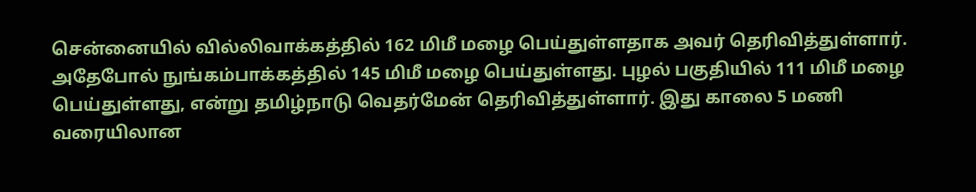சென்னையில் வில்லிவாக்கத்தில் 162 மிமீ மழை பெய்துள்ளதாக அவர் தெரிவித்துள்ளார். அதேபோல் நுங்கம்பாக்கத்தில் 145 மிமீ மழை பெய்துள்ளது. புழல் பகுதியில் 111 மிமீ மழை பெய்துள்ளது, என்று தமிழ்நாடு வெதர்மேன் தெரிவித்துள்ளார். இது காலை 5 மணி வரையிலான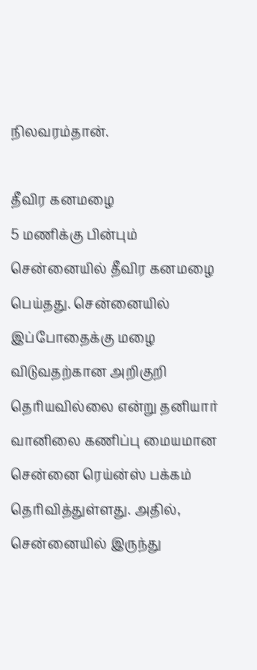நிலவரம்தான்.

தீவிர கனமழை
5 மணிக்கு பின்பும் சென்னையில் தீவிர கனமழை பெய்தது. சென்னையில் இப்போதைக்கு மழை விடுவதற்கான அறிகுறி தெரியவில்லை என்று தனியார் வானிலை கணிப்பு மையமான சென்னை ரெய்ன்ஸ் பக்கம் தெரிவித்துள்ளது. அதில், சென்னையில் இருந்து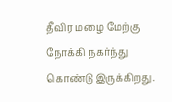தீவிர மழை மேற்கு நோக்கி நகர்ந்து கொண்டு இருக்கிறது.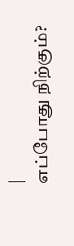|
எப்போது நிற்கும்?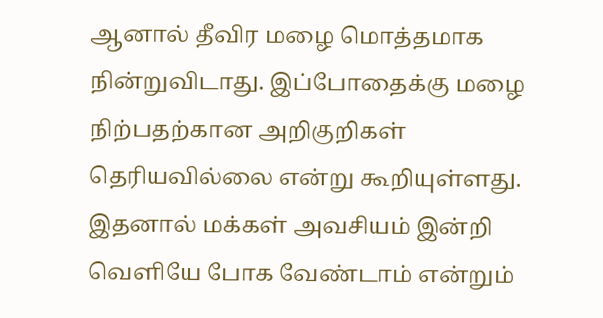ஆனால் தீவிர மழை மொத்தமாக நின்றுவிடாது. இப்போதைக்கு மழை நிற்பதற்கான அறிகுறிகள் தெரியவில்லை என்று கூறியுள்ளது. இதனால் மக்கள் அவசியம் இன்றி வெளியே போக வேண்டாம் என்றும்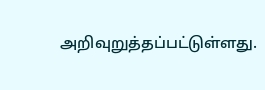அறிவுறுத்தப்பட்டுள்ளது.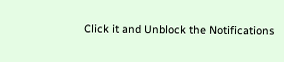Click it and Unblock the Notifications